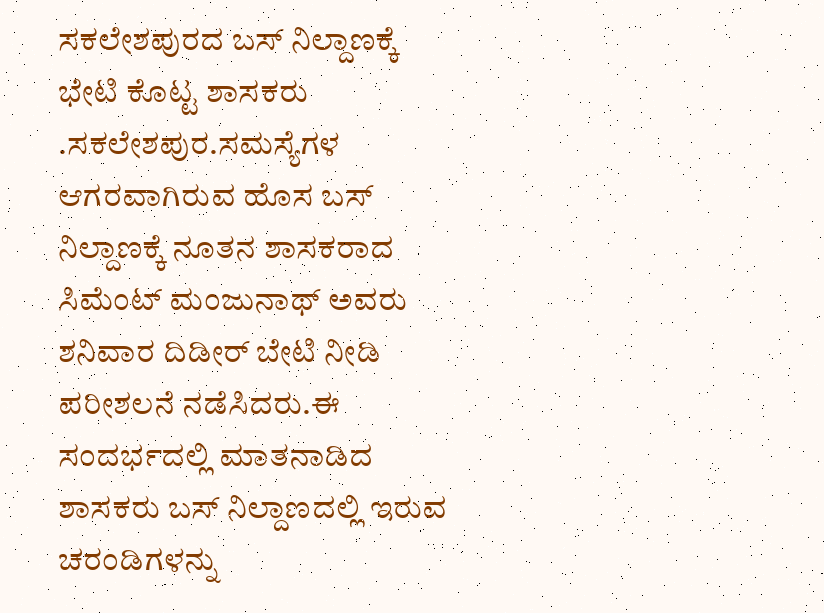ಸಕಲೇಶಪುರದ ಬಸ್ ನಿಲ್ದಾಣಕ್ಕೆ ಭೇಟಿ ಕೊಟ್ಟ ಶಾಸಕರು .ಸಕಲೇಶಪುರ.ಸಮಸ್ಯೆಗಳ ಆಗರವಾಗಿರುವ ಹೊಸ ಬಸ್ ನಿಲ್ದಾಣಕ್ಕೆ ನೂತನ ಶಾಸಕರಾದ ಸಿಮೆಂಟ್ ಮಂಜುನಾಥ್ ಅವರು ಶನಿವಾರ ದಿಡೀರ್ ಬೇಟಿ ನೀಡಿ ಪರೀಶಲನೆ ನಡೆಸಿದರು.ಈ ಸಂದರ್ಭದಲ್ಲಿ ಮಾತನಾಡಿದ ಶಾಸಕರು ಬಸ್ ನಿಲ್ದಾಣದಲ್ಲಿ ಇರುವ ಚರಂಡಿಗಳನ್ನು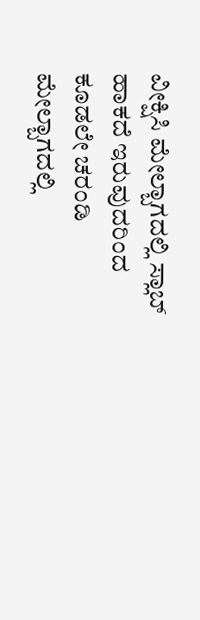ವೀಕ್ಷಿಸಿ ಮೇಲ್ಬಾಗದಲ್ಲಿ ಸ್ಲಾಬ್ ಹಾಕದೆ ಇರುವುದರಿಂದ ಕೂಡಲೇ ಚರಂಡಿ ಮೇಲ್ಬಾಗದಲ್ಲಿ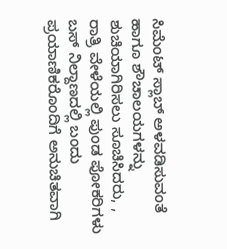ಸಿಮೆಂಟ್ ಸ್ಲಾಬ್ ಅಳವಡಿಸುವಂತೆ ಹಾಗೂ ಶೌಚಾಲಯಗಳನ್ನು ಶುಚಿಯಾಗಿರಿಸಲು ಸೂಚಿಸಿದರು, , ರಾತ್ರಿ ವೇಳೆಯಲ್ಲಿ ಪುಂಡ ಪೋಕರಿಗಳು ಬಸ್ ನಿಲ್ದಾಣದಲ್ಲಿ ಬಂದು ಪ್ರಯಾಣಿಕರೊಂದಿಗೆ ಅನುಚಿತವಾಗಿ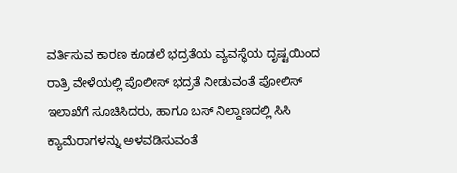ವರ್ತಿಸುವ ಕಾರಣ ಕೂಡಲೆ ಭದ್ರತೆಯ ವ್ಯವಸ್ಥೆಯ ದೃಷ್ಟಯಿಂದ ರಾತ್ರಿ ವೇಳೆಯಲ್ಲಿ ಪೊಲೀಸ್ ಭದ್ರತೆ ನೀಡುವಂತೆ ಪೋಲಿಸ್ ಇಲಾಖೆಗೆ ಸೂಚಿಸಿದರು, ಹಾಗೂ ಬಸ್ ನಿಲ್ದಾಣದಲ್ಲಿ ಸಿಸಿ ಕ್ಯಾಮೆರಾಗಳನ್ನು ಅಳವಡಿಸುವಂತೆ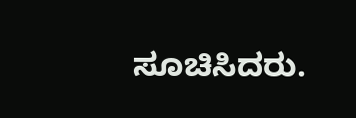ಸೂಚಿಸಿದರು.